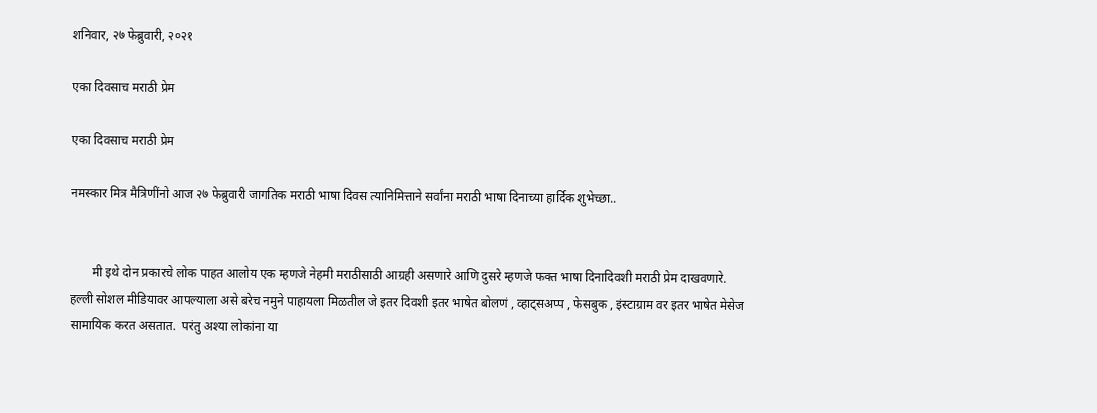शनिवार, २७ फेब्रुवारी, २०२१

एका दिवसाच मराठी प्रेम

एका दिवसाच मराठी प्रेम

नमस्कार मित्र मैत्रिणींनो आज २७ फेब्रुवारी जागतिक मराठी भाषा दिवस त्यानिमित्ताने सर्वांना मराठी भाषा दिनाच्या हार्दिक शुभेच्छा..


       मी इथे दोन प्रकारचे लोक पाहत आलोय एक म्हणजे नेहमी मराठीसाठी आग्रही असणारे आणि दुसरे म्हणजे फक्त भाषा दिनादिवशी मराठी प्रेम दाखवणारे. हल्ली सोशल मीडियावर आपल्याला असे बरेच नमुने पाहायला मिळतील जे इतर दिवशी इतर भाषेत बोलणं , व्हाट्सअप्प , फेसबुक , इंस्टाग्राम वर इतर भाषेत मेसेज सामायिक करत असतात.  परंतु अश्या लोकांना या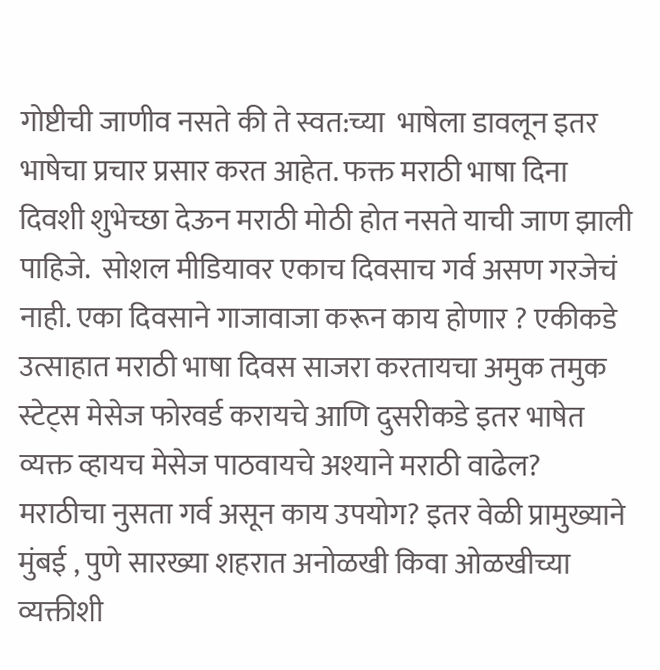गोष्टीची जाणीव नसते की ते स्वत:च्या  भाषेला डावलून इतर भाषेचा प्रचार प्रसार करत आहेत. फक्त मराठी भाषा दिना दिवशी शुभेच्छा देऊन मराठी मोठी होत नसते याची जाण झाली पाहिजे.  सोशल मीडियावर एकाच दिवसाच गर्व असण गरजेचं नाही. एका दिवसाने गाजावाजा करून काय होणार ? एकीकडे उत्साहात मराठी भाषा दिवस साजरा करतायचा अमुक तमुक स्टेट्स मेसेज फोरवर्ड करायचे आणि दुसरीकडे इतर भाषेत व्यक्त व्हायच मेसेज पाठवायचे अश्याने मराठी वाढेल?  मराठीचा नुसता गर्व असून काय उपयोग? इतर वेळी प्रामुख्याने मुंबई , पुणे सारख्या शहरात अनोळखी किवा ओळखीच्या व्यक्तीशी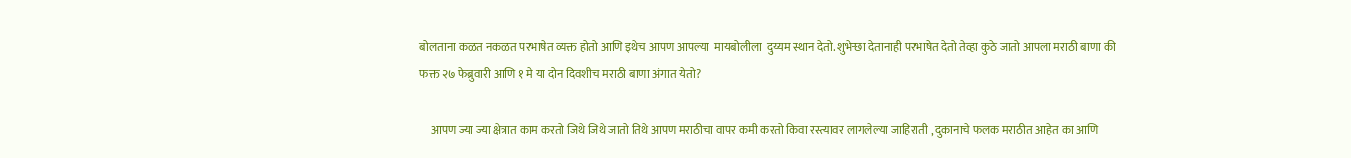बोलताना कळत नकळत परभाषेत व्यक्त होतो आणि इथेच आपण आपल्या  मायबोलीला  दुय्यम स्थान देतो. शुभेर्‍छा देतानाही परभाषेत देतो तेव्हा कुठे जातो आपला मराठी बाणा की फक्त २७ फेब्रुवारी आणि १ मे या दोन दिवशीच मराठी बाणा अंगात येतो?

     आपण ज्या ज्या क्षेत्रात काम करतो जिथे जिथे जातो तिथे आपण मराठीचा वापर कमी करतो किवा रस्त्यावर लागलेल्या जाहिराती , दुकानाचे फलक मराठीत आहेत का आणि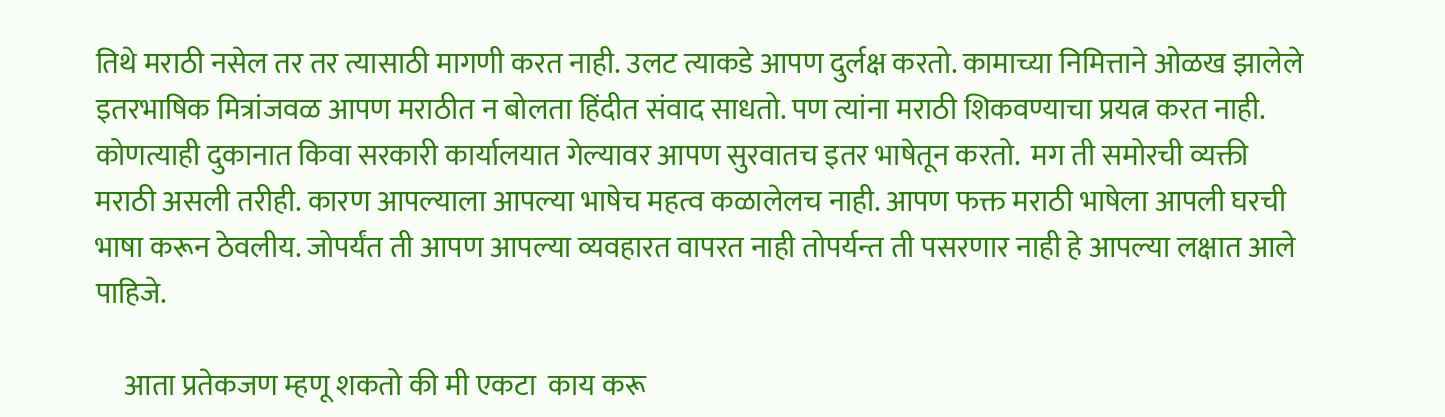तिथे मराठी नसेल तर तर त्यासाठी मागणी करत नाही. उलट त्याकडे आपण दुर्लक्ष करतो. कामाच्या निमित्ताने ओळख झालेले इतरभाषिक मित्रांजवळ आपण मराठीत न बोलता हिंदीत संवाद साधतो. पण त्यांना मराठी शिकवण्याचा प्रयत्न करत नाही. कोणत्याही दुकानात किवा सरकारी कार्यालयात गेल्यावर आपण सुरवातच इतर भाषेतून करतो.  मग ती समोरची व्यक्ती  मराठी असली तरीही. कारण आपल्याला आपल्या भाषेच महत्व कळालेलच नाही. आपण फक्त मराठी भाषेला आपली घरची भाषा करून ठेवलीय. जोपर्यंत ती आपण आपल्या व्यवहारत वापरत नाही तोपर्यन्त ती पसरणार नाही हे आपल्या लक्षात आले पाहिजे.

     आता प्रतेकजण म्हणू शकतो की मी एकटा  काय करू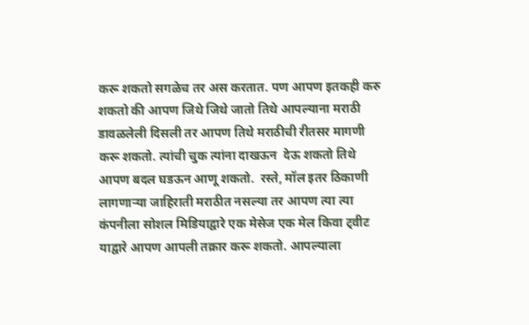करू शकतो सगळेच तर अस करतात. पण आपण इतकही करु शकतो की आपण जिथे जिथे जातो तिथे आपल्याना मराठी डावळलेली दिसली तर आपण तिथे मराठीची रीतसर मागणी करू शकतो. त्यांची चुक त्यांना दाखऊन  देऊ शकतो तिथे आपण बदल घडऊन आणू शकतो.  रस्ते, मॉल इतर ठिकाणी लागणार्‍या जाहिराती मराठीत नसल्या तर आपण त्या त्या कंपनीला सोशल मिडियाद्वारे एक मेसेज एक मेल किवा ट्वीट याद्वारे आपण आपली तक्रार करू शकतो. आपल्याला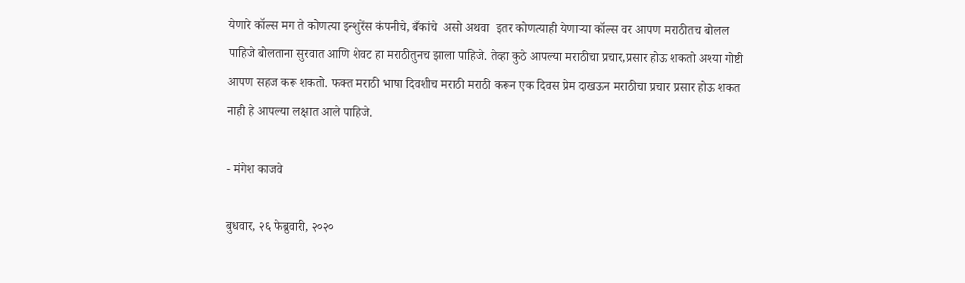येणारे कॉल्स मग ते कोणत्या इन्शुरेंस कंपनीचे, बँकांचे  असो अथवा  इतर कोणत्याही येणार्‍या कॉल्स वर आपण मराठीतच बोलल पाहिजे बोलताना सुरवात आणि शेवट हा मराठीतुनच झाला पाहिजे. तेव्हा कुठे आपल्या मराठीचा प्रचार,प्रसार होऊ शकतो अश्या गोष्टी आपण सहज करू शकतो. फक्त मराठी भाषा दिवशीच मराठी मराठी करून एक दिवस प्रेम दाखऊन मराठीचा प्रचार प्रसार होऊ शकत नाही हे आपल्या लक्षात आले पाहिजे.

- मंगेश काजवे

बुधवार, २६ फेब्रुवारी, २०२०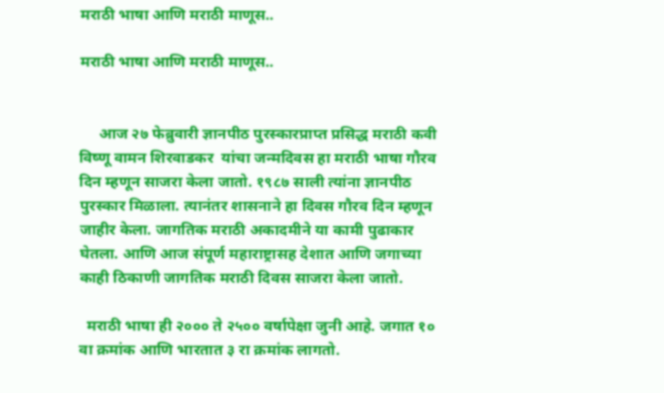मराठी भाषा आणि मराठी माणूस..

मराठी भाषा आणि मराठी माणूस..


     आज २७ फेब्रुवारी ज्ञानपीठ पुरस्कारप्राप्त प्रसिद्ध मराठी कवी विष्णू वामन शिरवाडकर  यांचा जन्मदिवस हा मराठी भाषा गौरव दिन म्हणून साजरा केला जातो. १९८७ साली त्यांना ज्ञानपीठ पुरस्कार मिळाला. त्यानंतर शासनाने हा दिवस गौरव दिन म्हणून जाहीर केला. जागतिक मराठी अकादमीने या कामी पुढाकार घेतला. आणि आज संपूर्ण महाराष्ट्रासह देशात आणि जगाच्या काही ठिकाणी जागतिक मराठी दिवस साजरा केला जातो.

  मराठी भाषा ही २००० ते २५०० वर्षापेक्षा जुनी आहे. जगात १० वा क्रमांक आणि भारतात ३ रा क्रमांक लागतो.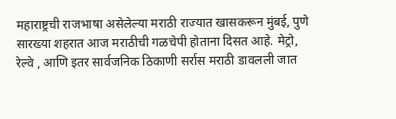महाराष्ट्रची राजभाषा असेलेल्या मराठी राज्यात खासकरून मुंबई, पुणे सारख्या शहरात आज मराठीची गळचेपी होताना दिसत आहे. मेट्रो, रेल्वे , आणि इतर सार्वजनिक ठिकाणी सर्रास मराठी डावलली जात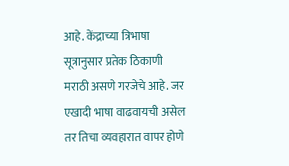आहे. केंद्राच्या त्रिभाषा सूत्रानुसार प्रतेक ठिकाणी मराठी असणे गरजेचे आहे. जर एखादी भाषा वाढवायची असेल तर तिचा व्यवहारात वापर होणे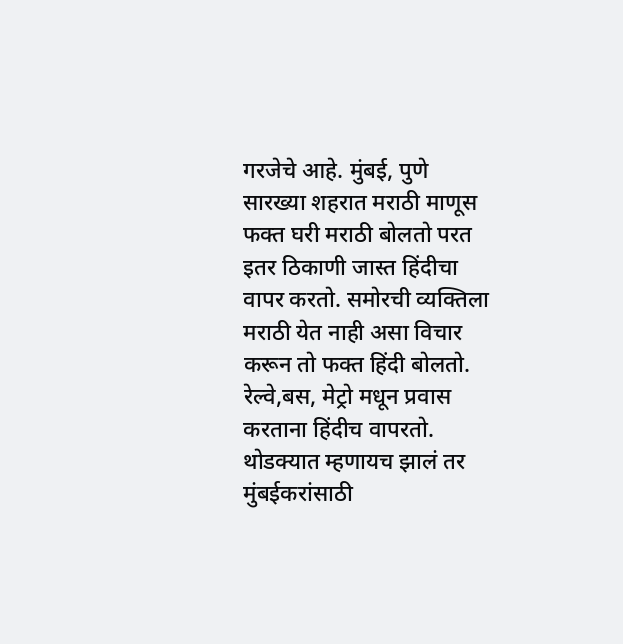गरजेचे आहे. मुंबई, पुणे सारख्या शहरात मराठी माणूस फक्त घरी मराठी बोलतो परत इतर ठिकाणी जास्त हिंदीचा वापर करतो. समोरची व्यक्तिला मराठी येत नाही असा विचार करून तो फक्त हिंदी बोलतो. रेल्वे,बस, मेट्रो मधून प्रवास करताना हिंदीच वापरतो. थोडक्यात म्हणायच झालं तर मुंबईकरांसाठी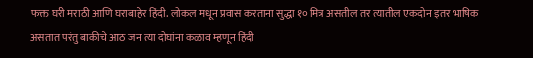फक्त घरी मराठी आणि घराबाहेर हिंदी. लोकल मधून प्रवास करताना सुद्धा १० मित्र असतील तर त्यातील एकदोन इतर भाषिक असतात परंतु बाकीचे आठ जन त्या दोघांना कळाव म्हणून हिंदी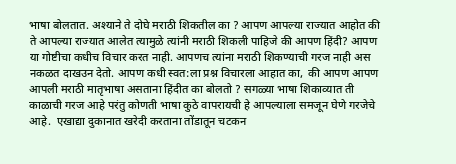भाषा बोलतात. अश्याने ते दोघे मराठी शिकतील का ? आपण आपल्या राज्यात आहोत की ते आपल्या राज्यात आलेत त्यामुळे त्यांनी मराठी शिकली पाहिजे की आपण हिंदी? आपण या गोष्टीचा कधीच विचार करत नाही. आपणच त्यांना मराठी शिकण्याची गरज नाही अस नकळत दाखउन देतो. आपण कधी स्वत:ला प्रश्न विचारला आहात का,  की आपण आपण आपली मराठी मातृभाषा असताना हिंदीत का बोलतो ? सगळ्या भाषा शिकाव्यात ती काळाची गरज आहे परंतु कोणती भाषा कुठे वापरायची हे आपल्याला समजून घेणे गरजेचे आहे.  एखाद्या दुकानात खरेदी करताना तोंडातून चटकन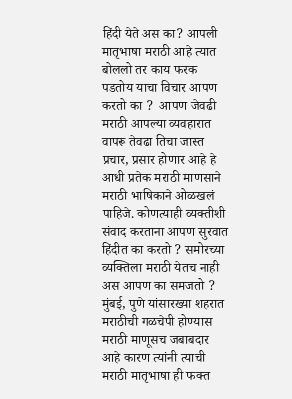हिंदी येते अस का? आपली मातृभाषा मराठी आहे त्यात बोललो तर काय फरक पडतोय याचा विचार आपण करतो का ?  आपण जेवढी मराठी आपल्या व्यवहारात वापरू तेवढा तिचा जास्त प्रचार, प्रसार होणार आहे हे आधी प्रतेक मराठी माणसाने मराठी भाषिकाने ओळखलं पाहिजे. कोणत्याही व्यक्तीशी संवाद करताना आपण सुरवात हिंदीत का करतो ? समोरच्या व्यक्तिला मराठी येतच नाही अस आपण का समजतो ? मुंबई, पुणे यांसारख्या शहरात मराठीची गळचेपी होण्यास मराठी माणूसच जबाबदार आहे कारण त्यांनी त्याची मराठी मातृभाषा ही फक्त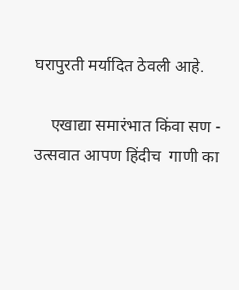घरापुरती मर्यादित ठेवली आहे.

    एखाद्या समारंभात किंवा सण - उत्सवात आपण हिंदीच  गाणी का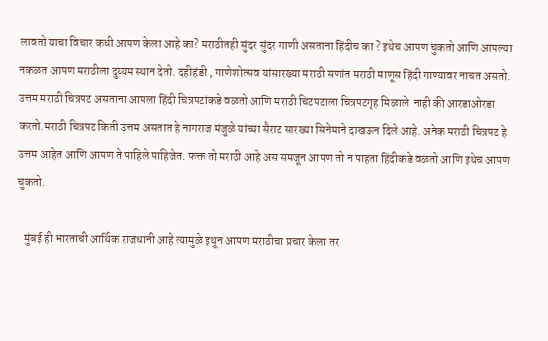लावतो याचा विचार कधी आपण केला आहे का? मराठीतही सुंदर सुंदर गाणी असताना हिंदीच का ? इथेच आपण चुकतो आणि आपल्या नकळत आपण मराठीला दुय्यम स्थान देतो. दहीहंडी , गाणेशोत्सव यांसारख्या मराठी सणांत मराठी माणूस हिंदी गाण्यावर नाचत असतो.   उत्तम मराठी चित्रपट असताना आपला हिंदी चित्रपटांकडे वळतो आणि मराठी चिटपटाला चित्रपटगृह मिळाले  नाही की आरडाओरडा करतो.मराठी चित्रपट किती उत्तम असतात हे नागराज मंजुळे यांच्या सैराट सारख्या सिनेमाने दाखऊन दिले आहे. अनेक मराठी चित्रपट हे उत्तम आहेत आणि आपण ते पाहिले पाहिजेत. फक्त तो मराठी आहे अस समजून आपण तो न पाहता हिंदीकडे वळतो आणि इथेच आपण चुकतो.

   मुंबई ही भारताची आर्थिक राजधानी आहे त्यामुळे इथून आपण मराठीचा प्रचार केला तर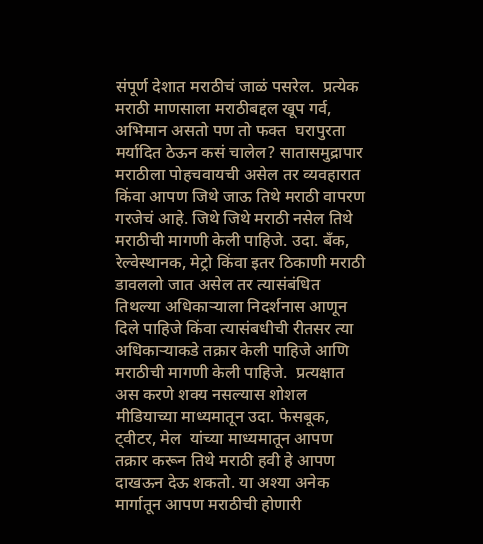संपूर्ण देशात मराठीचं जाळं पसरेल.  प्रत्येक मराठी माणसाला मराठीबद्दल खूप गर्व, अभिमान असतो पण तो फक्त  घरापुरता मर्यादित ठेऊन कसं चालेल? सातासमुद्रापार मराठीला पोहचवायची असेल तर व्यवहारात किंवा आपण जिथे जाऊ तिथे मराठी वापरण गरजेचं आहे. जिथे जिथे मराठी नसेल तिथे मराठीची मागणी केली पाहिजे. उदा. बँक, रेल्वेस्थानक, मेट्रो किंवा इतर ठिकाणी मराठी डावललो जात असेल तर त्यासंबंधित तिथल्या अधिकार्‍याला निदर्शनास आणून दिले पाहिजे किंवा त्यासंबधीची रीतसर त्या अधिकार्‍याकडे तक्रार केली पाहिजे आणि मराठीची मागणी केली पाहिजे.  प्रत्यक्षात अस करणे शक्य नसल्यास शोशल मीडियाच्या माध्यमातून उदा. फेसबूक, ट्वीटर, मेल  यांच्या माध्यमातून आपण तक्रार करून तिथे मराठी हवी हे आपण दाखऊन देऊ शकतो. या अश्या अनेक मार्गातून आपण मराठीची होणारी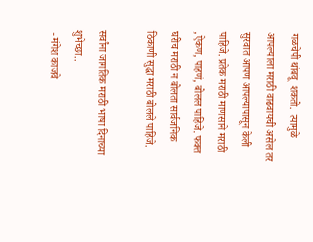गळचेपी थांबवू  शकतो.  त्यामुळे  आपल्याला मराठी वाढवायची असेल तर सुरवात आपण आपल्यापासून केली पाहिजे. प्रतेक मराठी माणसाने मराठी ,ऐकण, पाहणं, बोलल पाहिजे. फक्त घरीच मराठी न बोलता सार्वजनिक ठिकाणी सुद्धा मराठी बोलले पाहिजे.

सर्वांना जागतिक मराठी भाषा दिनाच्या शुभेच्छा..
 - मंगेश काजवे